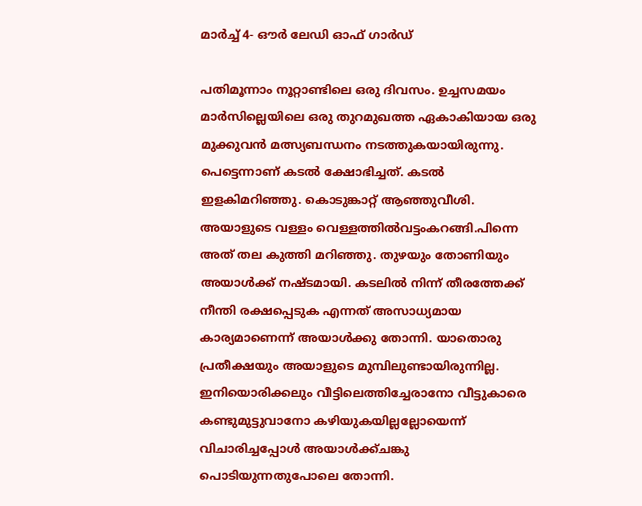മാര്‍ച്ച് 4- ഔര്‍ ലേഡി ഓഫ് ഗാര്‍ഡ്

പതിമൂന്നാം നൂറ്റാണ്ടിലെ ഒരു ദിവസം. ഉച്ചസമയം മാര്‍സില്ലെയിലെ ഒരു തുറമുഖത്ത ഏകാകിയായ ഒരു മുക്കുവന്‍ മത്സ്യബന്ധനം നടത്തുകയായിരുന്നു. പെട്ടെന്നാണ് കടല്‍ ക്ഷോഭിച്ചത്. കടല്‍ ഇളകിമറിഞ്ഞു. കൊടുങ്കാറ്റ് ആഞ്ഞുവീശി. അയാളുടെ വള്ളം വെള്ളത്തില്‍വട്ടംകറങ്ങി.പിന്നെ അത് തല കുത്തി മറിഞ്ഞു. തുഴയും തോണിയും അയാള്‍ക്ക് നഷ്ടമായി. കടലില്‍ നിന്ന് തീരത്തേക്ക് നീന്തി രക്ഷപ്പെടുക എന്നത് അസാധ്യമായ കാര്യമാണെന്ന് അയാള്‍ക്കു തോന്നി. യാതൊരു പ്രതീക്ഷയും അയാളുടെ മുമ്പിലുണ്ടായിരുന്നില്ല. ഇനിയൊരിക്കലും വീട്ടിലെത്തിച്ചേരാനോ വീട്ടുകാരെ കണ്ടുമുട്ടുവാനോ കഴിയുകയില്ലല്ലോയെന്ന് വിചാരിച്ചപ്പോള്‍ അയാള്‍ക്ക്ചങ്കു പൊടിയുന്നതുപോലെ തോന്നി.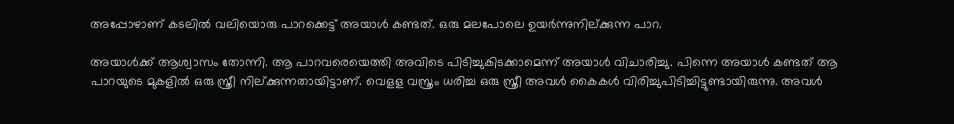അപ്പോഴാണ് കടലില്‍ വലിയൊരു പാറക്കെട്ട് അയാള്‍ കണ്ടത്. ഒരു മലപോലെ ഉയര്‍ന്നുനില്ക്കുന്ന പാറ.

അയാള്‍ക്ക് ആശ്വാസം തോന്നി. ആ പാറവരെയെത്തി അവിടെ പിടിച്ചുകിടക്കാമെന്ന് അയാള്‍ വിചാരിച്ചു. പിന്നെ അയാള്‍ കണ്ടത് ആ പാറയുടെ മുകളില്‍ ഒരു സ്ത്രീ നില്ക്കുന്നതായിട്ടാണ്. വെളള വസ്ത്രം ധരിച്ച ഒരു സ്ത്രീ അവള്‍ കൈകള്‍ വിരിച്ചുപിടിച്ചിട്ടുണ്ടായിരുന്നു. അവള്‍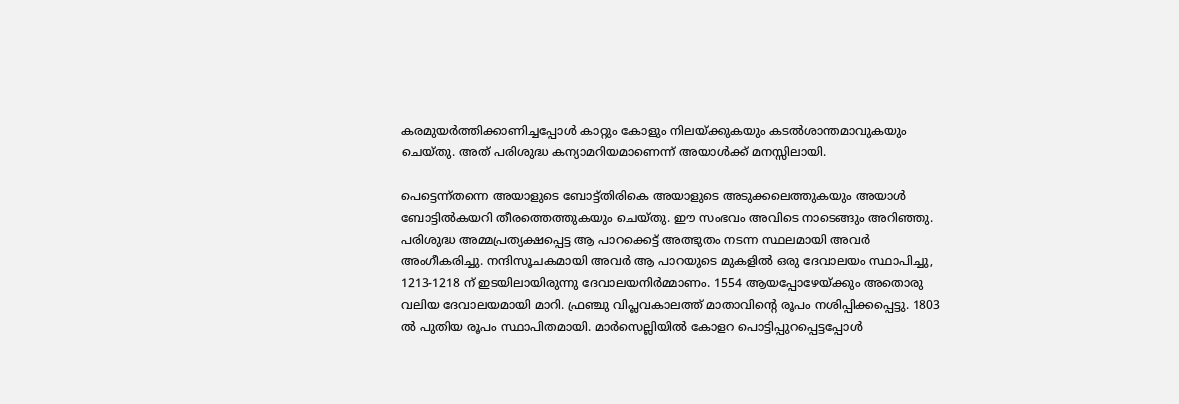കരമുയര്‍ത്തിക്കാണിച്ചപ്പോള്‍ കാറ്റും കോളും നിലയ്ക്കുകയും കടല്‍ശാന്തമാവുകയും ചെയ്തു. അത് പരിശുദ്ധ കന്യാമറിയമാണെന്ന് അയാള്‍ക്ക് മനസ്സിലായി.

പെട്ടെന്ന്തന്നെ അയാളുടെ ബോട്ട്തിരികെ അയാളുടെ അടുക്കലെത്തുകയും അയാള്‍ ബോട്ടില്‍കയറി തീരത്തെത്തുകയും ചെയ്തു. ഈ സംഭവം അവിടെ നാടെങ്ങും അറിഞ്ഞു. പരിശുദ്ധ അമ്മപ്രത്യക്ഷപ്പെട്ട ആ പാറക്കെട്ട് അത്ഭുതം നടന്ന സ്ഥലമായി അവര്‍ അംഗീകരിച്ചു. നന്ദിസൂചകമായി അവര്‍ ആ പാറയുടെ മുകളില്‍ ഒരു ദേവാലയം സ്ഥാപിച്ചു, 1213-1218 ന് ഇടയിലായിരുന്നു ദേവാലയനിര്‍മ്മാണം. 1554 ആയപ്പോഴേയ്ക്കും അതൊരു വലിയ ദേവാലയമായി മാറി. ഫ്രഞ്ചു വിപ്ലവകാലത്ത് മാതാവിന്റെ രൂപം നശിപ്പിക്കപ്പെട്ടു. 1803 ല്‍ പുതിയ രൂപം സ്ഥാപിതമായി. മാര്‍സെല്ലിയില്‍ കോളറ പൊട്ടിപ്പുറപ്പെട്ടപ്പോള്‍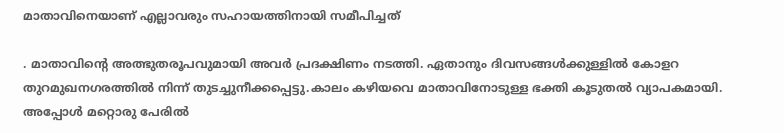മാതാവിനെയാണ് എല്ലാവരും സഹായത്തിനായി സമീപിച്ചത്

. മാതാവിന്റെ അത്ഭുതരൂപവുമായി അവര്‍ പ്രദക്ഷിണം നടത്തി. ഏതാനും ദിവസങ്ങള്‍ക്കുള്ളില്‍ കോളറ തുറമുഖനഗരത്തില്‍ നിന്ന് തുടച്ചുനീക്കപ്പെട്ടു.കാലം കഴിയവെ മാതാവിനോടുള്ള ഭക്തി കൂടുതല്‍ വ്യാപകമായി. അപ്പോള്‍ മറ്റൊരു പേരില്‍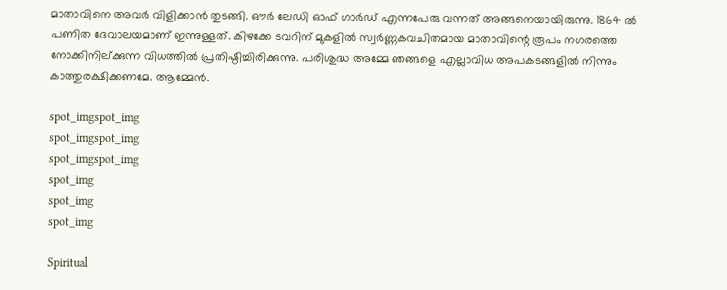മാതാവിനെ അവര്‍ വിളിക്കാന്‍ തുടങ്ങി. ഔര്‍ ലേഡി ഓഫ് ഗാര്‍ഡ് എന്നപേരു വന്നത് അങ്ങനെയായിരുന്നു. 1864 ല്‍ പണിത ദേവാലയമാണ് ഇന്നുള്ളത്. കിഴക്കേ ടവറിന് മുകളില്‍ സ്വര്‍ണ്ണകവചിതമായ മാതാവിന്റെ രൂപം നഗരത്തെ നോക്കിനില്ക്കുന്ന വിധത്തില്‍ പ്രതിഷ്ഠിച്ചിരിക്കുന്നു. പരിശുദ്ധ അമ്മേ ഞങ്ങളെ എല്ലാവിധ അപകടങ്ങളില്‍ നിന്നും കാത്തുരക്ഷിക്കണമേ. ആമ്മേന്‍.

spot_imgspot_img
spot_imgspot_img
spot_imgspot_img
spot_img
spot_img
spot_img

Spiritual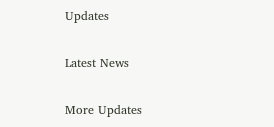Updates

Latest News

More Updates